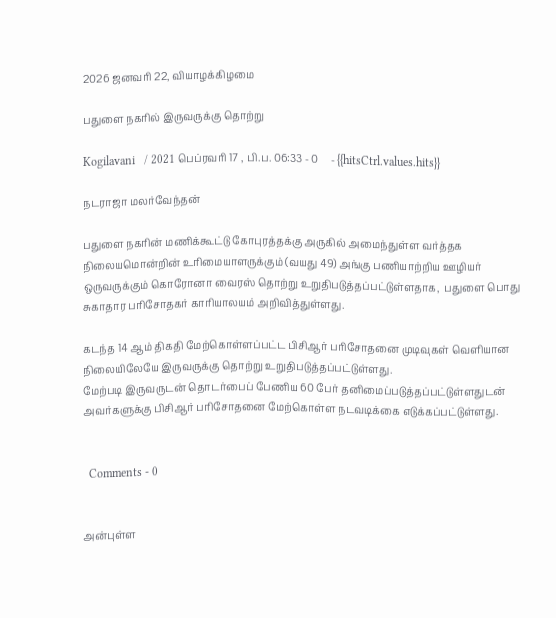2026 ஜனவரி 22, வியாழக்கிழமை

பதுளை நகரில் இருவருக்கு தொற்று

Kogilavani   / 2021 பெப்ரவரி 17 , பி.ப. 06:33 - 0     - {{hitsCtrl.values.hits}}

நடராஜா மலர்வேந்தன்

பதுளை நகரின் மணிக்கூட்டு கோபுரத்தக்கு அருகில் அமைந்துள்ள வர்த்தக நிலையமொன்றின் உரிமையாளருக்கும் (வயது 49) அங்கு பணியாற்றிய ஊழியர் ஒருவருக்கும் கொரோனா வைரஸ் தொற்று உறுதிபடுத்தப்பட்டுள்ளதாக,  பதுளை பொது சுகாதார பரிசோதகர் காரியாலயம் அறிவித்துள்ளது.

கடந்த 14 ஆம் திகதி மேற்கொள்ளப்பட்ட பிசிஆர் பரிசோதனை முடிவுகள் வெளியான நிலையிலேயே இருவருக்கு தொற்று உறுதிபடுத்தப்பட்டுள்ளது.
மேற்படி இருவருடன் தொடர்பைப் பேணிய 60 பேர் தனிமைப்படுத்தப்பட்டுள்ளதுடன் அவர்களுக்கு பிசிஆர் பரிசோதனை மேற்கொள்ள நடவடிக்கை எடுக்கப்பட்டுள்ளது.


  Comments - 0


அன்புள்ள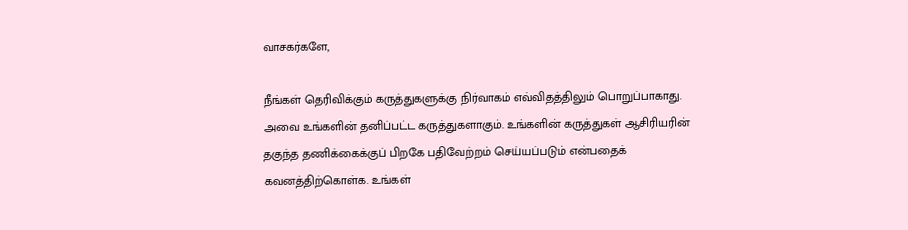வாசகர்களே,

நீங்கள் தெரிவிக்கும் கருத்துகளுக்கு நிர்வாகம் எவ்விதத்திலும் பொறுப்பாகாது. அவை உங்களின் தனிப்பட்ட கருத்துகளாகும். உங்களின் கருத்துகள் ஆசிரியரின் தகுந்த தணிக்கைக்குப் பிறகே பதிவேற்றம் செய்யப்படும் என்பதைக் கவனத்திற்கொள்க. உங்கள்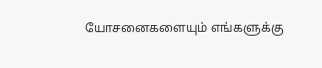யோசனைகளையும் எங்களுக்கு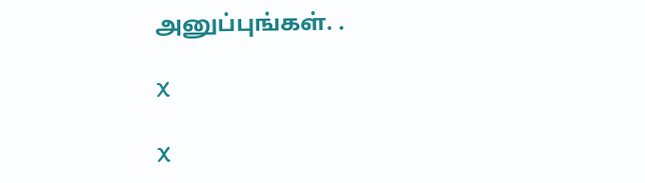அனுப்புங்கள். .

X

X